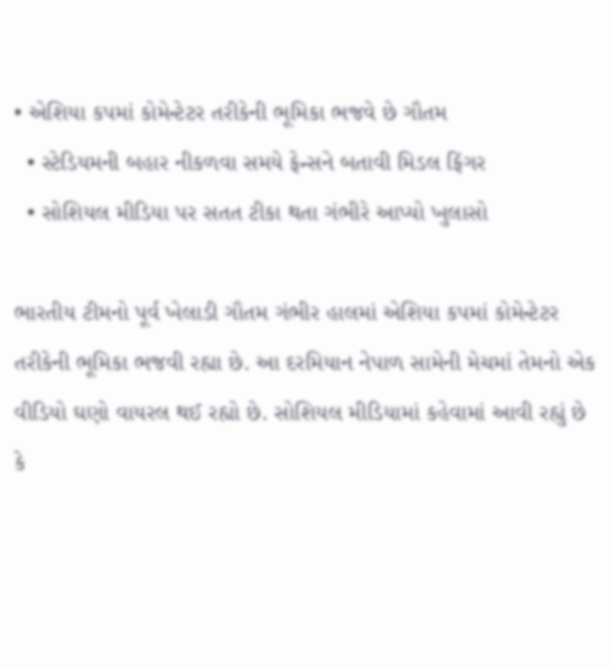• એશિયા કપમાં કોમેન્ટેટર તરીકેની ભૂમિકા ભજવે છે ગૌતમ
  • સ્ટેડિયમની બહાર નીકળવા સમયે ફેન્સને બતાવી મિડલ ફિંગર
  • સોશિયલ મીડિયા પર સતત ટીકા થતા ગંભીરે આપ્યો ખુલાસો

ભારતીય ટીમનો પૂર્વ ખેલાડી ગૌતમ ગંભીર હાલમાં એશિયા કપમાં કોમેન્ટેટર તરીકેની ભૂમિકા ભજવી રહ્યા છે. આ દરમિયાન નેપાળ સામેની મેચમાં તેમનો એક વીડિયો ઘણો વાયરલ થઈ રહ્યો છે. સોશિયલ મીડિયામાં કહેવામાં આવી રહ્યું છે કે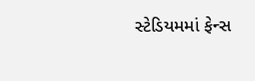સ્ટેડિયમમાં ફેન્સ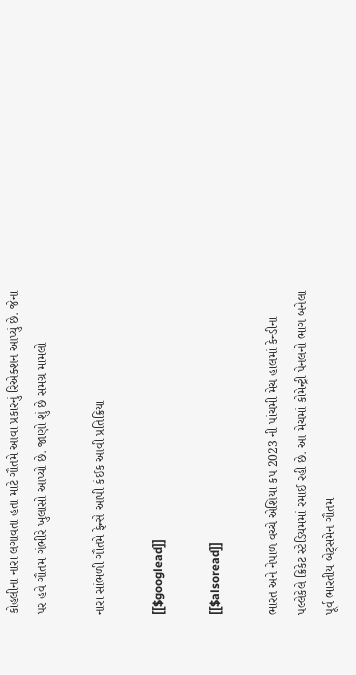કોહલીના નારા લગાવતા હતા માટે ગૌતમે આવા પ્રકારનું રિએક્શન આપ્યું છે. જેના પર હવે ગૌતમ ગંભીરે ખુલાસો આપ્યો છે. જાણો શું છે સમગ્ર મામલો

નારા સાંભળી ગૌતમે ફેન્સે આપી કંઈક આવી પ્રતિક્રિયા

[[$googlead]]

[[$alsoread]]

ભારત અને નેપાળ વચ્ચે એશિયા કપ 2023 ની પાંચમી મેચ હાલમાં કેન્ડીના પલ્લેકેલે ક્રિકેટ સ્ટેડિયમમાં રમાઈ રહી છે. આ મેચમાં કોમેન્ટ્રી પેનલનો ભાગ બનેલા પૂર્વ ભારતીય બેટ્સમેન ગૌતમ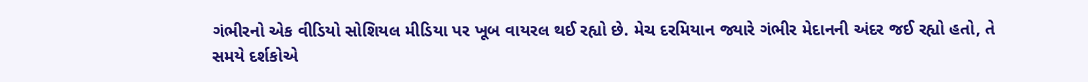ગંભીરનો એક વીડિયો સોશિયલ મીડિયા પર ખૂબ વાયરલ થઈ રહ્યો છે. મેચ દરમિયાન જ્યારે ગંભીર મેદાનની અંદર જઈ રહ્યો હતો, તે સમયે દર્શકોએ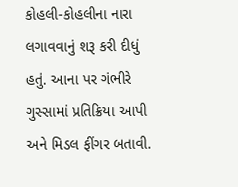કોહલી-કોહલીના નારા લગાવવાનું શરૂ કરી દીધું હતું. આના પર ગંભીરે ગુસ્સામાં પ્રતિક્રિયા આપી અને મિડલ ફીંગર બતાવી.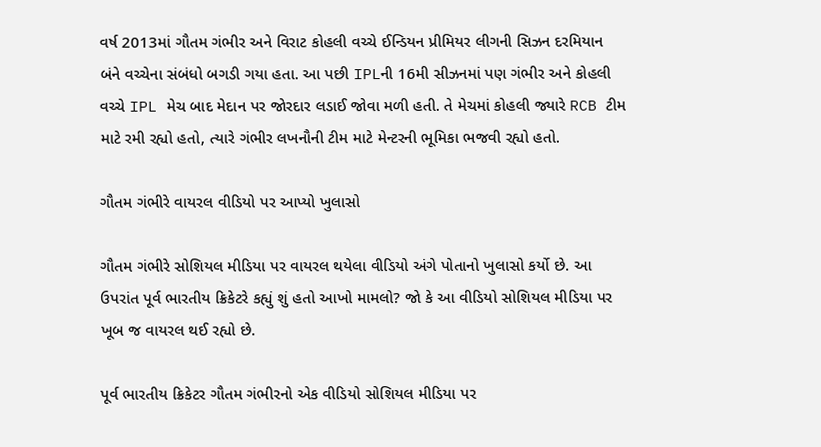વર્ષ 2013માં ગૌતમ ગંભીર અને વિરાટ કોહલી વચ્ચે ઈન્ડિયન પ્રીમિયર લીગની સિઝન દરમિયાન બંને વચ્ચેના સંબંધો બગડી ગયા હતા. આ પછી IPLની 16મી સીઝનમાં પણ ગંભીર અને કોહલી વચ્ચે IPL મેચ બાદ મેદાન પર જોરદાર લડાઈ જોવા મળી હતી. તે મેચમાં કોહલી જ્યારે RCB ટીમ માટે રમી રહ્યો હતો, ત્યારે ગંભીર લખનૌની ટીમ માટે મેન્ટરની ભૂમિકા ભજવી રહ્યો હતો.

ગૌતમ ગંભીરે વાયરલ વીડિયો પર આપ્યો ખુલાસો

ગૌતમ ગંભીરે સોશિયલ મીડિયા પર વાયરલ થયેલા વીડિયો અંગે પોતાનો ખુલાસો કર્યો છે. આ ઉપરાંત પૂર્વ ભારતીય ક્રિકેટરે કહ્યું શું હતો આખો મામલો? જો કે આ વીડિયો સોશિયલ મીડિયા પર ખૂબ જ વાયરલ થઈ રહ્યો છે.

પૂર્વ ભારતીય ક્રિકેટર ગૌતમ ગંભીરનો એક વીડિયો સોશિયલ મીડિયા પર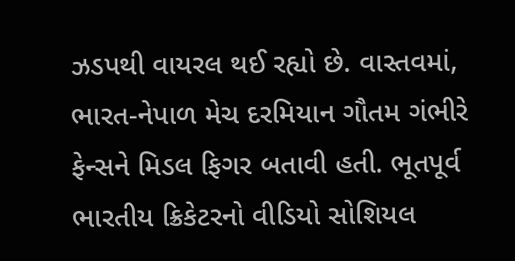ઝડપથી વાયરલ થઈ રહ્યો છે. વાસ્તવમાં, ભારત-નેપાળ મેચ દરમિયાન ગૌતમ ગંભીરે ફેન્સને મિડલ ફિગર બતાવી હતી. ભૂતપૂર્વ ભારતીય ક્રિકેટરનો વીડિયો સોશિયલ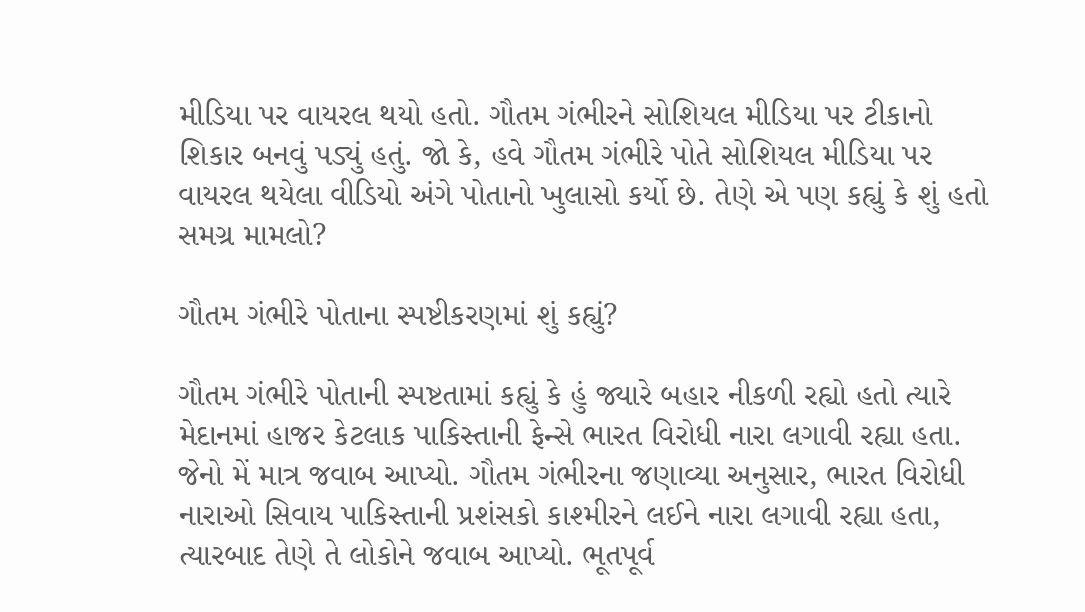મીડિયા પર વાયરલ થયો હતો. ગૌતમ ગંભીરને સોશિયલ મીડિયા પર ટીકાનો શિકાર બનવું પડ્યું હતું. જો કે, હવે ગૌતમ ગંભીરે પોતે સોશિયલ મીડિયા પર વાયરલ થયેલા વીડિયો અંગે પોતાનો ખુલાસો કર્યો છે. તેણે એ પણ કહ્યું કે શું હતો સમગ્ર મામલો?

ગૌતમ ગંભીરે પોતાના સ્પષ્ટીકરણમાં શું કહ્યું?

ગૌતમ ગંભીરે પોતાની સ્પષ્ટતામાં કહ્યું કે હું જ્યારે બહાર નીકળી રહ્યો હતો ત્યારે મેદાનમાં હાજર કેટલાક પાકિસ્તાની ફેન્સે ભારત વિરોધી નારા લગાવી રહ્યા હતા. જેનો મેં માત્ર જવાબ આપ્યો. ગૌતમ ગંભીરના જણાવ્યા અનુસાર, ભારત વિરોધી નારાઓ સિવાય પાકિસ્તાની પ્રશંસકો કાશ્મીરને લઈને નારા લગાવી રહ્યા હતા, ત્યારબાદ તેણે તે લોકોને જવાબ આપ્યો. ભૂતપૂર્વ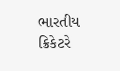ભારતીય ક્રિકેટરે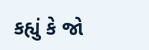કહ્યું કે જો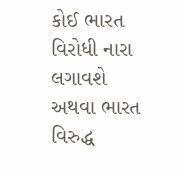કોઈ ભારત વિરોધી નારા લગાવશે અથવા ભારત વિરુદ્ધ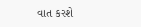વાત કરશે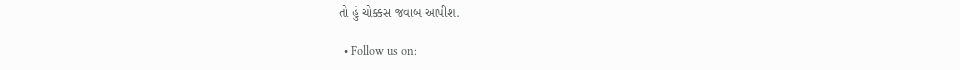તો હું ચોક્કસ જવાબ આપીશ.

  • Follow us on: